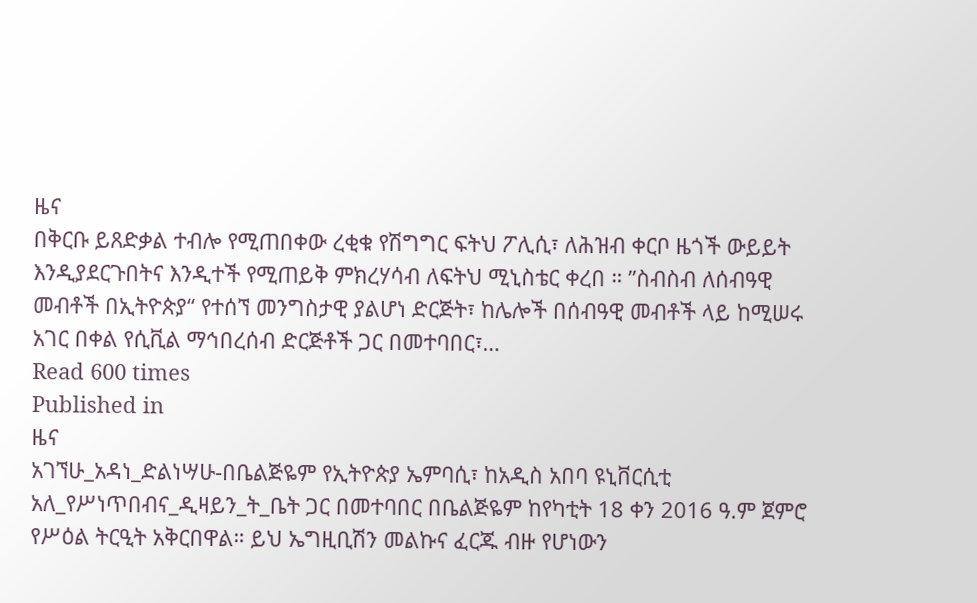ዜና
በቅርቡ ይጸድቃል ተብሎ የሚጠበቀው ረቂቁ የሽግግር ፍትህ ፖሊሲ፣ ለሕዝብ ቀርቦ ዜጎች ውይይት እንዲያደርጉበትና እንዲተች የሚጠይቅ ምክረሃሳብ ለፍትህ ሚኒስቴር ቀረበ ። ”ስብስብ ለሰብዓዊ መብቶች በኢትዮጵያ“ የተሰኘ መንግስታዊ ያልሆነ ድርጅት፣ ከሌሎች በሰብዓዊ መብቶች ላይ ከሚሠሩ አገር በቀል የሲቪል ማኅበረሰብ ድርጅቶች ጋር በመተባበር፣…
Read 600 times
Published in
ዜና
አገኘሁ_አዳነ_ድልነሣሁ-በቤልጅዬም የኢትዮጵያ ኤምባሲ፣ ከአዲስ አበባ ዩኒቨርሲቲ አለ_የሥነጥበብና_ዲዛይን_ት_ቤት ጋር በመተባበር በቤልጅዬም ከየካቲት 18 ቀን 2016 ዓ.ም ጀምሮ የሥዕል ትርዒት አቅርበዋል። ይህ ኤግዚቢሽን መልኩና ፈርጁ ብዙ የሆነውን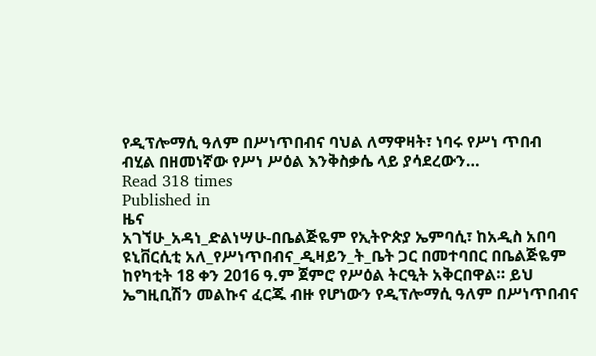የዲፕሎማሲ ዓለም በሥነጥበብና ባህል ለማዋዛት፣ ነባሩ የሥነ ጥበብ ብሂል በዘመነኛው የሥነ ሥዕል እንቅስቃሴ ላይ ያሳደረውን…
Read 318 times
Published in
ዜና
አገኘሁ_አዳነ_ድልነሣሁ-በቤልጅዬም የኢትዮጵያ ኤምባሲ፣ ከአዲስ አበባ ዩኒቨርሲቲ አለ_የሥነጥበብና_ዲዛይን_ት_ቤት ጋር በመተባበር በቤልጅዬም ከየካቲት 18 ቀን 2016 ዓ.ም ጀምሮ የሥዕል ትርዒት አቅርበዋል። ይህ ኤግዚቢሽን መልኩና ፈርጁ ብዙ የሆነውን የዲፕሎማሲ ዓለም በሥነጥበብና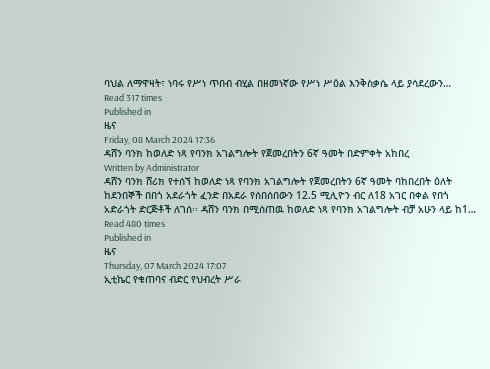ባህል ለማዋዛት፣ ነባሩ የሥነ ጥበብ ብሂል በዘመነኛው የሥነ ሥዕል እንቅስቃሴ ላይ ያሳደረውን…
Read 317 times
Published in
ዜና
Friday, 08 March 2024 17:36
ዳሸን ባንክ ከወለድ ነጻ የባንክ አገልግሎት የጀመረበትን 6ኛ ዓመት በድምቀት አከበረ
Written by Administrator
ዳሸን ባንክ ሸሪክ የተሰኘ ከወለድ ነጻ የባንክ አገልግሎት የጀመረበትን 6ኛ ዓመት ባከበረበት ዕለት ከደንበኞች በበጎ አደራጎት ፈንድ በአደራ የሰበሰበውን 12.5 ሚሊዮን ብር ለ18 አገር በቀል የበጎ አድራጎት ድርጅቶች ለገሰ፡፡ ዳሸን ባንክ በሚሰጠዉ ከወለድ ነጻ የባንክ አገልግሎት ብቻ አሁን ላይ ከ1…
Read 480 times
Published in
ዜና
Thursday, 07 March 2024 17:07
ኢቲኬር የቁጠባና ብድር የህብረት ሥራ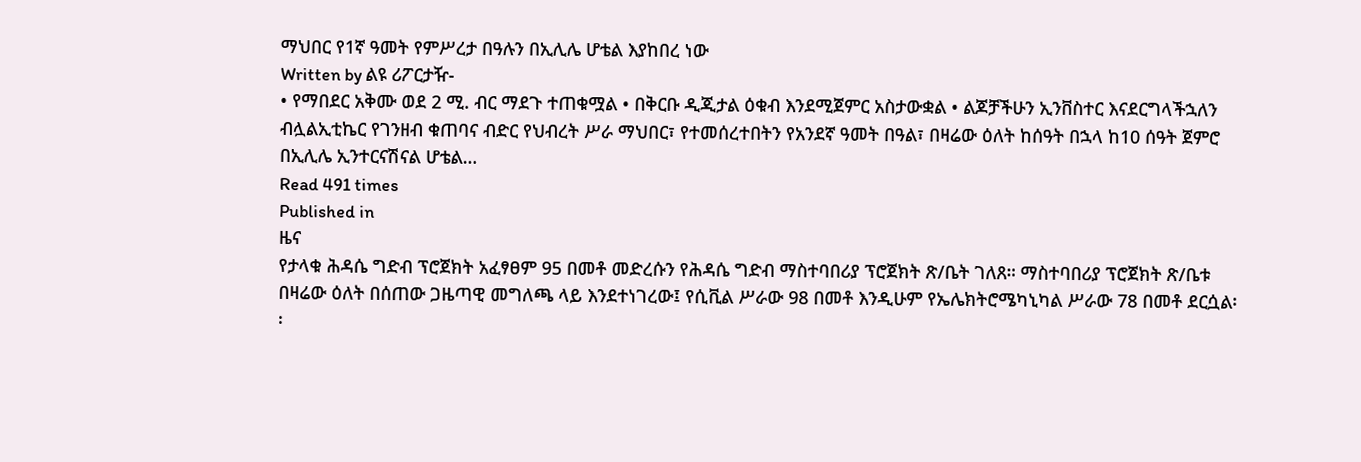ማህበር የ1ኛ ዓመት የምሥረታ በዓሉን በኢሊሌ ሆቴል እያከበረ ነው
Written by ልዩ ሪፖርታዥ-
• የማበደር አቅሙ ወደ 2 ሚ. ብር ማደጉ ተጠቁሟል • በቅርቡ ዲጂታል ዕቁብ እንደሚጀምር አስታውቋል • ልጆቻችሁን ኢንቨስተር እናደርግላችኋለን ብሏልኢቲኬር የገንዘብ ቁጠባና ብድር የህብረት ሥራ ማህበር፣ የተመሰረተበትን የአንደኛ ዓመት በዓል፣ በዛሬው ዕለት ከሰዓት በኋላ ከ10 ሰዓት ጀምሮ በኢሊሌ ኢንተርናሽናል ሆቴል…
Read 491 times
Published in
ዜና
የታላቁ ሕዳሴ ግድብ ፕሮጀክት አፈፃፀም 95 በመቶ መድረሱን የሕዳሴ ግድብ ማስተባበሪያ ፕሮጀክት ጽ/ቤት ገለጸ። ማስተባበሪያ ፕሮጀክት ጽ/ቤቱ በዛሬው ዕለት በሰጠው ጋዜጣዊ መግለጫ ላይ እንደተነገረው፤ የሲቪል ሥራው 98 በመቶ እንዲሁም የኤሌክትሮሜካኒካል ሥራው 78 በመቶ ደርሷል፡፡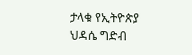ታላቁ የኢትዮጵያ ህዳሴ ግድብ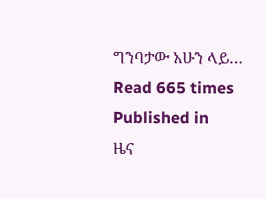ግንባታው አሁን ላይ…
Read 665 times
Published in
ዜና